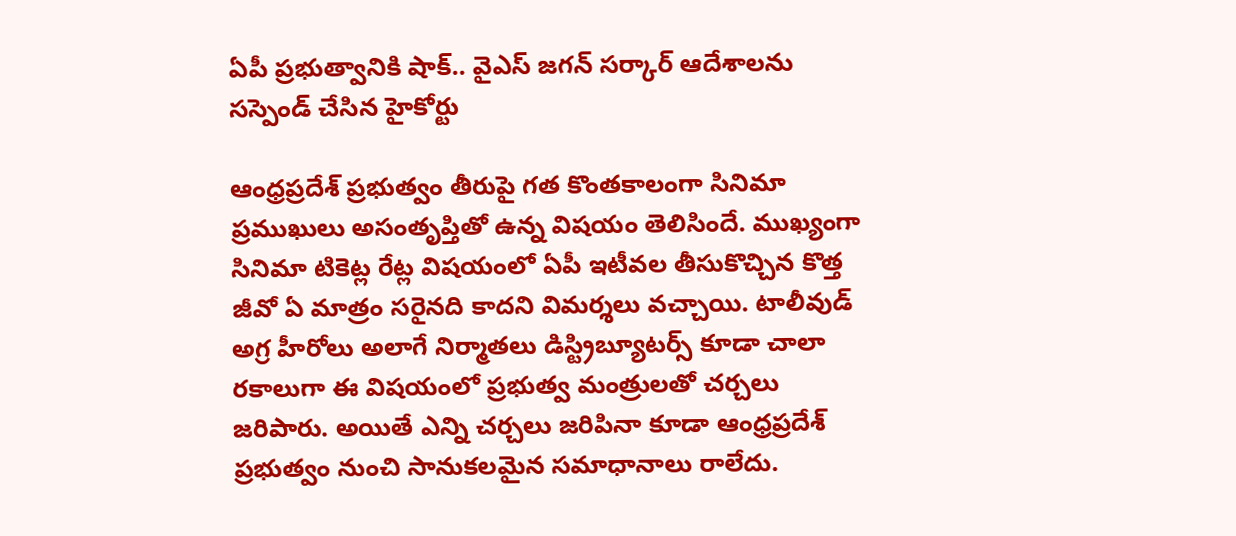ఏపీ ప్రభుత్వానికి షాక్.. వైఎస్ జగన్ సర్కార్ ఆదేశాలను సస్పెండ్ చేసిన హైకోర్టు

ఆంధ్రప్రదేశ్ ప్రభుత్వం తీరుపై గత కొంతకాలంగా సినిమా ప్రముఖులు అసంతృప్తితో ఉన్న విషయం తెలిసిందే. ముఖ్యంగా సినిమా టికెట్ల రేట్ల విషయంలో ఏపీ ఇటీవల తీసుకొచ్చిన కొత్త జీవో ఏ మాత్రం సరైనది కాదని విమర్శలు వచ్చాయి. టాలీవుడ్ అగ్ర హీరోలు అలాగే నిర్మాతలు డిస్ట్రిబ్యూటర్స్ కూడా చాలా రకాలుగా ఈ విషయంలో ప్రభుత్వ మంత్రులతో చర్చలు జరిపారు. అయితే ఎన్ని చర్చలు జరిపినా కూడా ఆంధ్రప్రదేశ్ ప్రభుత్వం నుంచి సానుకలమైన సమాధానాలు రాలేదు.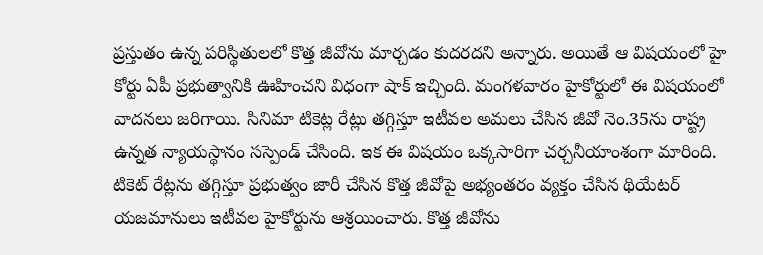ప్రస్తుతం ఉన్న పరిస్థితులలో కొత్త జీవోను మార్చడం కుదరదని అన్నారు. అయితే ఆ విషయంలో హై కోర్టు ఏపీ ప్రభుత్వానికి ఊహించని విధంగా షాక్ ఇచ్చింది. మంగళవారం హైకోర్టులో ఈ విషయంలో వాదనలు జరిగాయి. సినిమా టికెట్ల రేట్లు తగ్గిస్తూ ఇటీవల అమలు చేసిన జీవో నెం.35ను రాష్ట్ర ఉన్నత న్యాయస్థానం సస్పెండ్‌ చేసింది. ఇక ఈ విషయం ఒక్కసారిగా చర్చనీయాంశంగా మారింది. టికెట్‌ రేట్లను తగ్గిస్తూ ప్రభుత్వం జారీ చేసిన కొత్త జీవోపై అభ్యంతరం వ్యక్తం చేసిన థియేటర్‌ యజమానులు ఇటీవల హైకోర్టును ఆశ్రయించారు. కొత్త జీవోను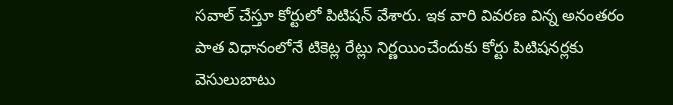సవాల్‌ చేస్తూ కోర్టులో పిటిషన్ వేశారు. ఇక వారి వివరణ విన్న అనంతరం పాత విధానంలోనే టికెట్ల రేట్లు నిర్ణయించేందుకు కోర్టు పిటిషనర్లకు వెసులుబాటు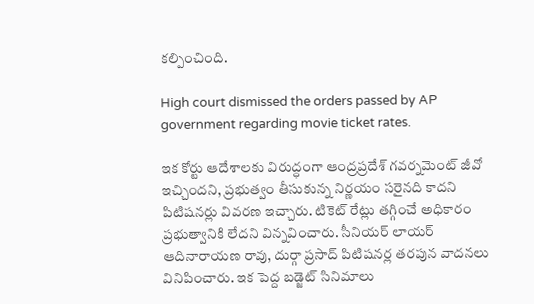కల్పించింది.

High court dismissed the orders passed by AP government regarding movie ticket rates.

ఇక కోర్టు ఆదేశాలకు విరుద్ధంగా ఆంద్రప్రదేశ్ గవర్నమెంట్ జీవో ఇచ్చిందని, ప్రభుత్వం తీసుకున్న నిర్ణయం సరైనది కాదని పిటిషనర్లు వివరణ ఇచ్చారు. టికెట్‌ రేట్లు తగ్గించే అధికారం ప్రభుత్వానికి లేదని విన్నవించారు. సీనియర్‌ లాయర్ ఆదినారాయణ రావు, దుర్గా ప్రసాద్‌ పిటిషనర్ల తరపున వాదనలు వినిపించారు. ఇక పెద్ద బడ్జెట్ సినిమాలు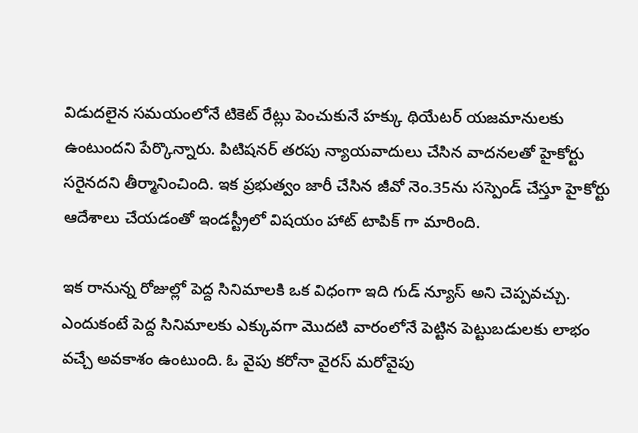విడుదలైన సమయంలోనే టికెట్‌ రేట్లు పెంచుకునే హక్కు థియేటర్‌ యజమానులకు ఉంటుందని పేర్కొన్నారు. పిటిషనర్‌ తరపు న్యాయవాదులు చేసిన వాదనలతో హైకోర్టు సరైనదని తీర్మానించింది. ఇక ప్రభుత్వం జారీ చేసిన జీవో నెం.35ను సస్పెండ్‌ చేస్తూ హైకోర్టు ఆదేశాలు చేయడంతో ఇండస్ట్రీలో విషయం హాట్ టాపిక్ గా మారింది.

ఇక రానున్న రోజుల్లో పెద్ద సినిమాలకి ఒక విధంగా ఇది గుడ్ న్యూస్ అని చెప్పవచ్చు. ఎందుకంటే పెద్ద సినిమాలకు ఎక్కువగా మొదటి వారంలోనే పెట్టిన పెట్టుబడులకు లాభం వచ్చే అవకాశం ఉంటుంది. ఓ వైపు కరోనా వైరస్ మరోవైపు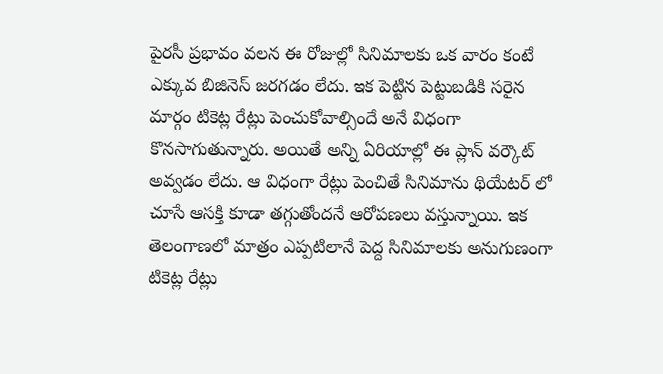పైరసీ ప్రభావం వలన ఈ రోజుల్లో సినిమాలకు ఒక వారం కంటే ఎక్కువ బిజినెస్ జరగడం లేదు. ఇక పెట్టిన పెట్టుబడికి సరైన మార్గం టికెట్ల రేట్లు పెంచుకోవాల్సిందే అనే విధంగా కొనసాగుతున్నారు. అయితే అన్ని ఏరియాల్లో ఈ ప్లాన్ వర్కౌట్ అవ్వడం లేదు. ఆ విధంగా రేట్లు పెంచితే సినిమాను థియేటర్ లో చూసే ఆసక్తి కూడా తగ్గుతోందనే ఆరోపణలు వస్తున్నాయి. ఇక తెలంగాణలో మాత్రం ఎప్పటిలానే పెద్ద సినిమాలకు అనుగుణంగా టికెట్ల రేట్లు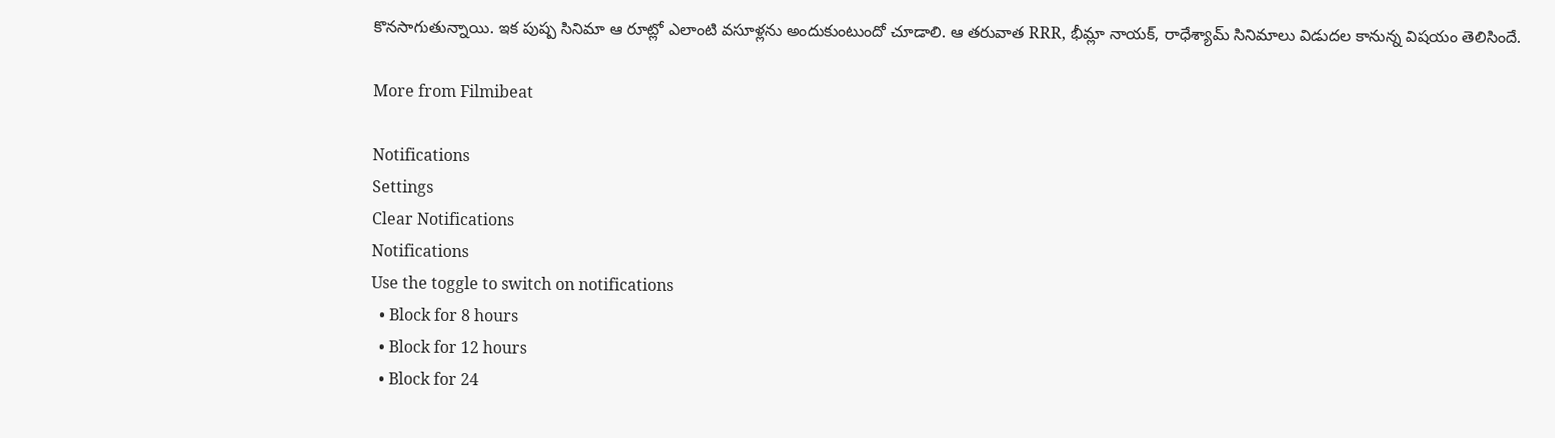కొనసాగుతున్నాయి. ఇక పుష్ప సినిమా ఆ రూట్లో ఎలాంటి వసూళ్లను అందుకుంటుందో చూడాలి. ఆ తరువాత RRR, భీమ్లా నాయక్, రాధేశ్యామ్ సినిమాలు విడుదల కానున్న విషయం తెలిసిందే.

More from Filmibeat

Notifications
Settings
Clear Notifications
Notifications
Use the toggle to switch on notifications
  • Block for 8 hours
  • Block for 12 hours
  • Block for 24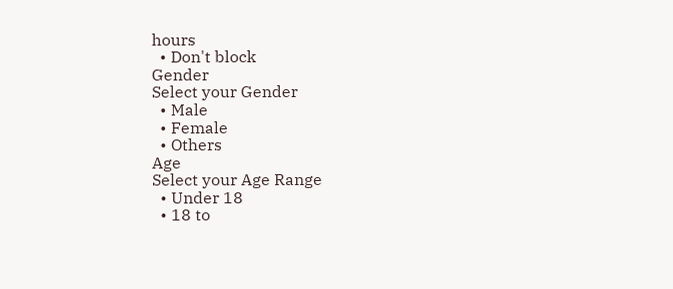hours
  • Don't block
Gender
Select your Gender
  • Male
  • Female
  • Others
Age
Select your Age Range
  • Under 18
  • 18 to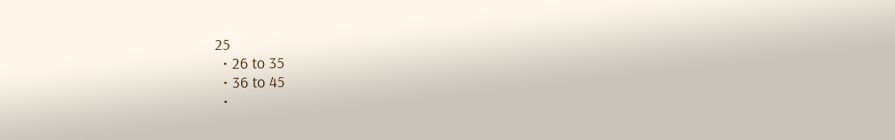25
  • 26 to 35
  • 36 to 45
  •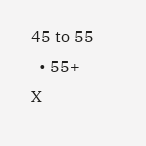45 to 55
  • 55+
X